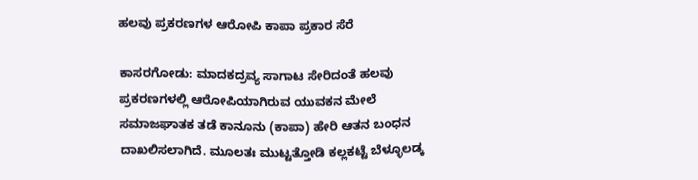ಹಲವು ಪ್ರಕರಣಗಳ ಆರೋಪಿ ಕಾಪಾ ಪ್ರಕಾರ ಸೆರೆ

ಕಾಸರಗೋಡು: ಮಾದಕದ್ರವ್ಯ ಸಾಗಾಟ ಸೇರಿದಂತೆ ಹಲವು ಪ್ರಕರಣಗಳಲ್ಲಿ ಆರೋಪಿಯಾಗಿರುವ ಯುವಕನ ಮೇಲೆ ಸಮಾಜಘಾತಕ ತಡೆ ಕಾನೂನು (ಕಾಪಾ) ಹೇರಿ ಆತನ ಬಂಧನ ದಾಖಲಿಸಲಾಗಿದೆ. ಮೂಲತಃ ಮುಟ್ಟತ್ತೋಡಿ ಕಲ್ಲಕಟ್ಟೆ ಬೆಳ್ಳೂಲಡ್ಕ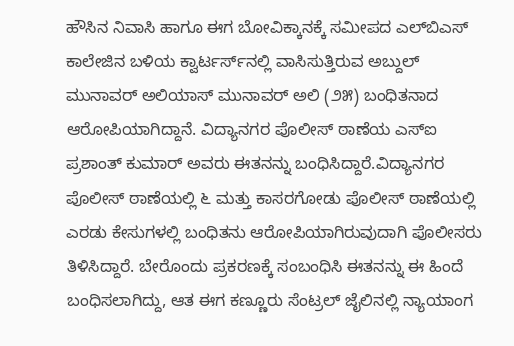ಹೌಸಿನ ನಿವಾಸಿ ಹಾಗೂ ಈಗ ಬೋವಿಕ್ಕಾನಕ್ಕೆ ಸಮೀಪದ ಎಲ್‌ಬಿಎಸ್ ಕಾಲೇಜಿನ ಬಳಿಯ ಕ್ವಾರ್ಟರ್ಸ್‌ನಲ್ಲಿ ವಾಸಿಸುತ್ತಿರುವ ಅಬ್ದುಲ್ ಮುನಾವರ್ ಅಲಿಯಾಸ್ ಮುನಾವರ್ ಅಲಿ (೨೫) ಬಂಧಿತನಾದ ಆರೋಪಿಯಾಗಿದ್ದಾನೆ. ವಿದ್ಯಾನಗರ ಪೊಲೀಸ್ ಠಾಣೆಯ ಎಸ್‌ಐ ಪ್ರಶಾಂತ್ ಕುಮಾರ್ ಅವರು ಈತನನ್ನು ಬಂಧಿಸಿದ್ದಾರೆ.ವಿದ್ಯಾನಗರ ಪೊಲೀಸ್ ಠಾಣೆಯಲ್ಲಿ ೬ ಮತ್ತು ಕಾಸರಗೋಡು ಪೊಲೀಸ್ ಠಾಣೆಯಲ್ಲಿ ಎರಡು ಕೇಸುಗಳಲ್ಲಿ ಬಂಧಿತನು ಆರೋಪಿಯಾಗಿರುವುದಾಗಿ ಪೊಲೀಸರು ತಿಳಿಸಿದ್ದಾರೆ. ಬೇರೊಂದು ಪ್ರಕರಣಕ್ಕೆ ಸಂಬಂಧಿಸಿ ಈತನನ್ನು ಈ ಹಿಂದೆ ಬಂಧಿಸಲಾಗಿದ್ದು, ಆತ ಈಗ ಕಣ್ಣೂರು ಸೆಂಟ್ರಲ್ ಜೈಲಿನಲ್ಲಿ ನ್ಯಾಯಾಂಗ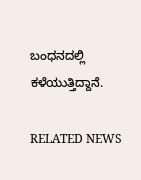ಬಂಧನದಲ್ಲಿ ಕಳೆಯುತ್ತಿದ್ದಾನೆ.

RELATED NEWS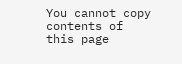You cannot copy contents of this page